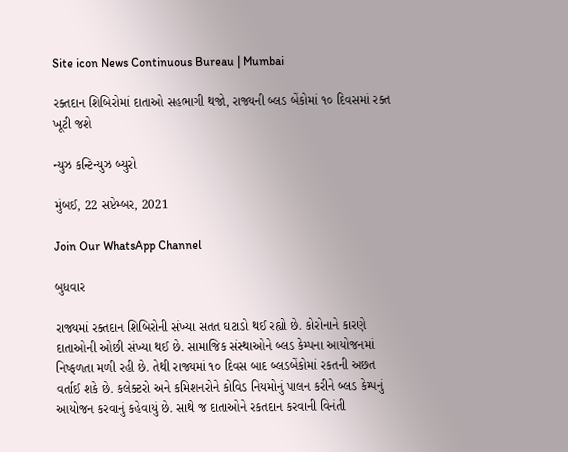Site icon News Continuous Bureau | Mumbai

રક્તદાન શિબિરોમાં દાતાઓ સહભાગી થજો, રાજ્યની બ્લડ બેંકોમાં ૧૦ દિવસમાં રક્ત ખૂટી જશે

ન્યુઝ કન્ટિન્યુઝ બ્યુરો

મુંબઈ, 22 સપ્ટેમ્બર, 2021

Join Our WhatsApp Channel

બુધવાર

રાજ્યમાં રક્તદાન શિબિરોની સંખ્યા સતત ઘટાડો થઈ રહ્યો છે. કોરોનાને કારણે દાતાઓની ઓછી સંખ્યા થઈ છે. સામાજિક સંસ્થાઓને બ્લડ કેમ્પના આયોજનમાં નિષ્ફળતા મળી રહી છે. તેથી રાજ્યમાં ૧૦ દિવસ બાદ બ્લડબેંકોમાં રકતની અછત વર્તાઈ શકે છે. કલેક્ટરો અને કમિશનરોને કોવિડ નિયમોનું પાલન કરીને બ્લડ કેમ્પનું આયોજન કરવાનું કહેવાયું છે. સાથે જ દાતાઓને રકતદાન કરવાની વિનંતી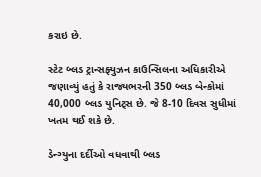કરાઇ છે.

સ્ટેટ બ્લડ ટ્રાન્સફ્યુઝન કાઉન્સિલના અધિકારીએ જણાવ્યું હતું કે રાજ્યભરની 350 બ્લડ બેન્કોમાં 40,000 બ્લડ યુનિટ્સ છે. જે 8-10 દિવસ સુધીમાં ખતમ થઈ શકે છે.

ડેન્ગ્યુના દર્દીઓ વધવાથી બ્લડ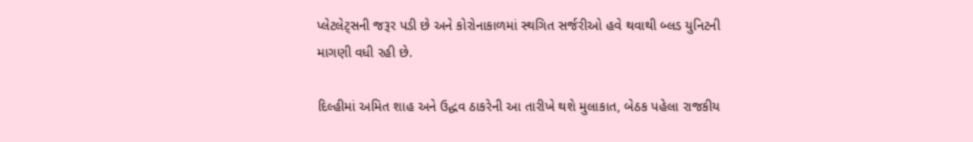પ્લેટલેટ્સની જરૂર પડી છે અને કોરોનાકાળમાં સ્થગિત સર્જરીઓ હવે થવાથી બ્લડ યુનિટની માગણી વધી રહી છે.

દિલ્હીમાં અમિત શાહ અને ઉદ્ધવ ઠાકરેની આ તારીખે થશે મુલાકાત, બેઠક પહેલા રાજકીય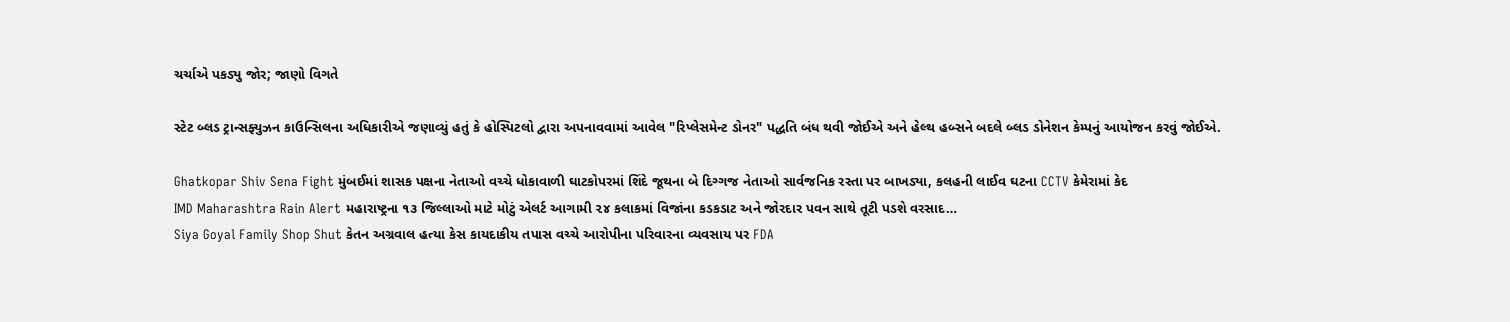ચર્ચાએ પકડ્યુ જોર; જાણો વિગતે

સ્ટેટ બ્લડ ટ્રાન્સફ્યુઝન કાઉન્સિલના અધિકારીએ જણાવ્યું હતું કે હોસ્પિટલો દ્વારા અપનાવવામાં આવેલ "રિપ્લેસમેન્ટ ડોનર" પદ્ધતિ બંધ થવી જોઈએ અને હેલ્થ હબ્સને બદલે બ્લડ ડોનેશન કેમ્પનું આયોજન કરવું જોઈએ.

Ghatkopar Shiv Sena Fight મુંબઈમાં શાસક પક્ષના નેતાઓ વચ્ચે ધોકાવાળી ઘાટકોપરમાં શિંદે જૂથના બે દિગ્ગજ નેતાઓ સાર્વજનિક રસ્તા પર બાખડ્યા, કલહની લાઈવ ઘટના CCTV કેમેરામાં કેદ
IMD Maharashtra Rain Alert મહારાષ્ટ્રના ૧૩ જિલ્લાઓ માટે મોટું એલર્ટ આગામી ૨૪ કલાકમાં વિજાંના કડકડાટ અને જોરદાર પવન સાથે તૂટી પડશે વરસાદ…
Siya Goyal Family Shop Shut કેતન અગ્રવાલ હત્યા કેસ કાયદાકીય તપાસ વચ્ચે આરોપીના પરિવારના વ્યવસાય પર FDA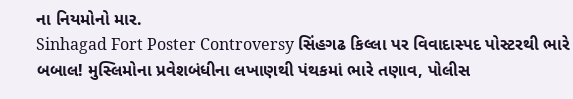ના નિયમોનો માર.
Sinhagad Fort Poster Controversy સિંહગઢ કિલ્લા પર વિવાદાસ્પદ પોસ્ટરથી ભારે બબાલ! મુસ્લિમોના પ્રવેશબંધીના લખાણથી પંથકમાં ભારે તણાવ, પોલીસ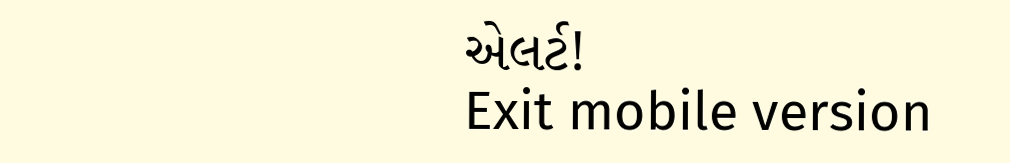એલર્ટ!
Exit mobile version